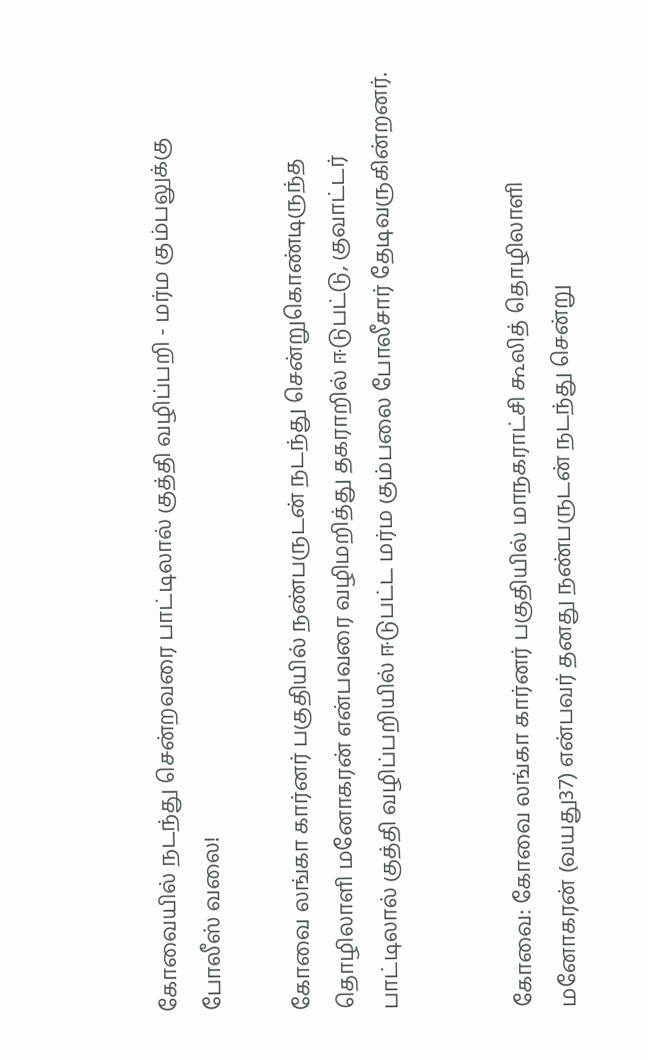கோவையில் நடந்து சென்றவரை பாட்டிலால் குத்தி வழிப்பறி - மர்ம கும்பலுக்கு போலீஸ் வலை!

கோவை லங்கா கார்னர் பகுதியில் நண்பருடன் நடந்து சென்றுகொண்டிருந்த தொழிலாளி மனோகரன் என்பவரை வழிமறித்து தகராறில் ஈடுபட்டு, குவாட்டர் பாட்டிலால் குத்தி வழிப்பறியில் ஈடுபட்ட மர்ம கும்பலை போலீசார் தேடிவருகின்றனர்.


கோவை: கோவை லங்கா கார்னர் பகுதியில் மாநகராட்சி கூலித் தொழிலாளி மனோகரன் (வயது37) என்பவர் தனது நண்பருடன் நடந்து சென்று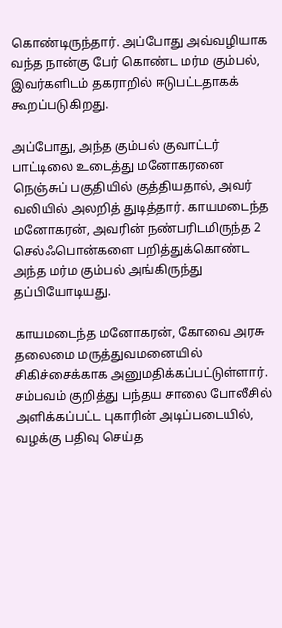கொண்டிருந்தார். அப்போது அவ்வழியாக வந்த நான்கு பேர் கொண்ட மர்ம கும்பல், இவர்களிடம் தகராறில் ஈடுபட்டதாகக் கூறப்படுகிறது.

அப்போது, அந்த கும்பல் குவாட்டர் பாட்டிலை உடைத்து மனோகரனை நெஞ்சுப் பகுதியில் குத்தியதால், அவர் வலியில் அலறித் துடித்தார். காயமடைந்த மனோகரன், அவரின் நண்பரிடமிருந்த 2 செல்ஃபொன்களை பறித்துக்கொண்ட அந்த மர்ம கும்பல் அங்கிருந்து தப்பியோடியது.

காயமடைந்த மனோகரன், கோவை அரசு தலைமை மருத்துவமனையில் சிகிச்சைக்காக அனுமதிக்கப்பட்டுள்ளார். சம்பவம் குறித்து பந்தய சாலை போலீசில் அளிக்கப்பட்ட புகாரின் அடிப்படையில், வழக்கு பதிவு செய்த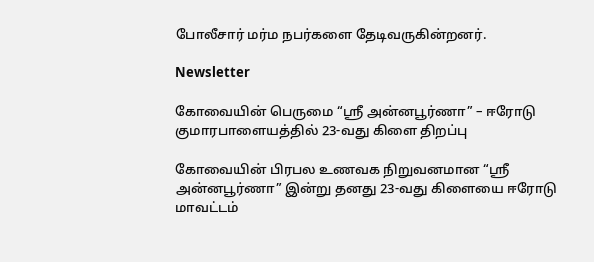போலீசார் மர்ம நபர்களை தேடிவருகின்றனர்.

Newsletter

கோவையின் பெருமை “ஸ்ரீ அன்னபூர்ணா” – ஈரோடு குமாரபாளையத்தில் 23-வது கிளை திறப்பு

கோவையின் பிரபல உணவக நிறுவனமான “ஸ்ரீ அன்னபூர்ணா” இன்று தனது 23-வது கிளையை ஈரோடு மாவட்டம்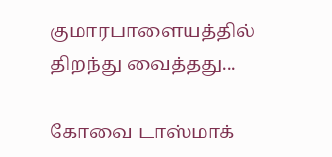குமாரபாளையத்தில் திறந்து வைத்தது...

கோவை டாஸ்மாக்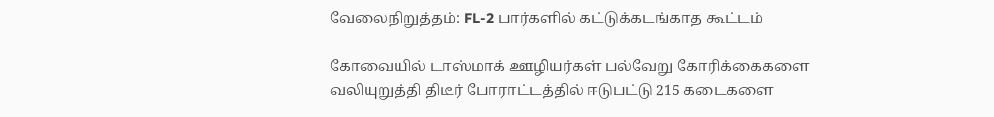வேலைநிறுத்தம்: FL-2 பார்களில் கட்டுக்கடங்காத கூட்டம்

கோவையில் டாஸ்மாக் ஊழியர்கள் பல்வேறு கோரிக்கைகளை வலியுறுத்தி திடீர் போராட்டத்தில் ஈடுபட்டு 215 கடைகளை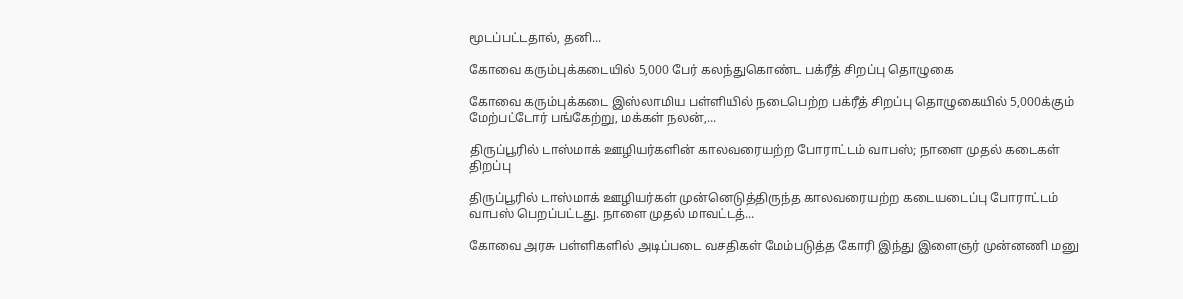மூடப்பட்டதால், தனி...

கோவை கரும்புக்கடையில் 5,000 பேர் கலந்துகொண்ட பக்ரீத் சிறப்பு தொழுகை

கோவை கரும்புக்கடை இஸ்லாமிய பள்ளியில் நடைபெற்ற பக்ரீத் சிறப்பு தொழுகையில் 5,000க்கும் மேற்பட்டோர் பங்கேற்று, மக்கள் நலன்,...

திருப்பூரில் டாஸ்மாக் ஊழியர்களின் காலவரையற்ற போராட்டம் வாபஸ்; நாளை முதல் கடைகள் திறப்பு

திருப்பூரில் டாஸ்மாக் ஊழியர்கள் முன்னெடுத்திருந்த காலவரையற்ற கடையடைப்பு போராட்டம் வாபஸ் பெறப்பட்டது. நாளை முதல் மாவட்டத்...

கோவை அரசு பள்ளிகளில் அடிப்படை வசதிகள் மேம்படுத்த கோரி இந்து இளைஞர் முன்னணி மனு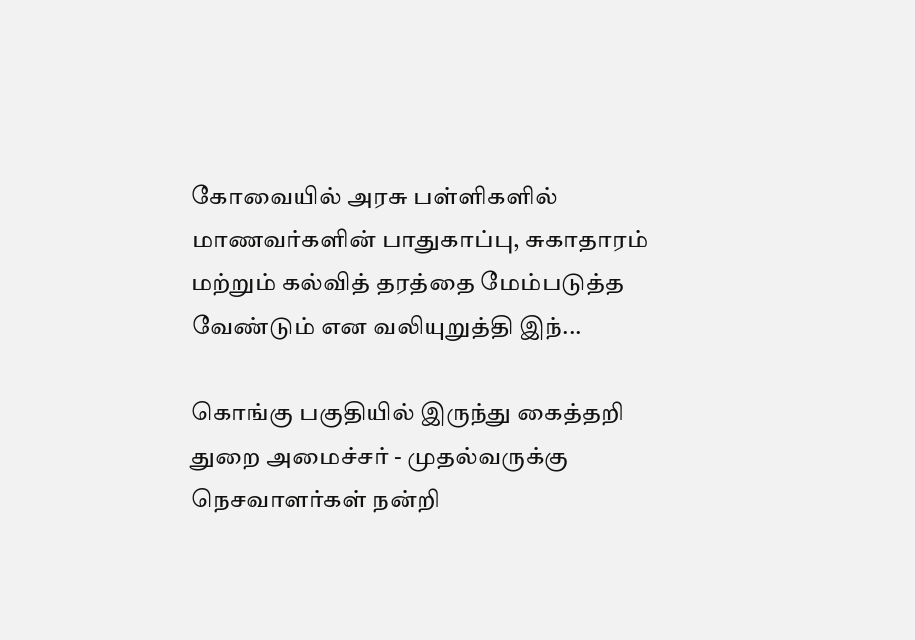கோவையில் அரசு பள்ளிகளில் மாணவர்களின் பாதுகாப்பு, சுகாதாரம் மற்றும் கல்வித் தரத்தை மேம்படுத்த வேண்டும் என வலியுறுத்தி இந்...

கொங்கு பகுதியில் இருந்து கைத்தறி துறை அமைச்சர் - முதல்வருக்கு நெசவாளர்கள் நன்றி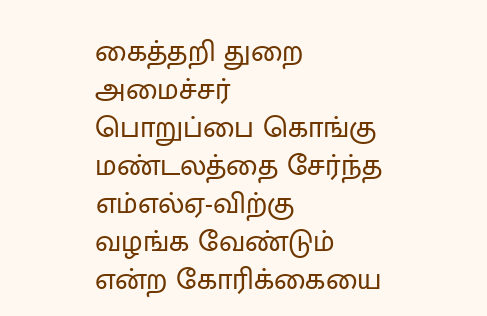கைத்தறி துறை அமைச்சர் பொறுப்பை கொங்கு மண்டலத்தை சேர்ந்த எம்எல்ஏ-விற்கு வழங்க வேண்டும் என்ற கோரிக்கையை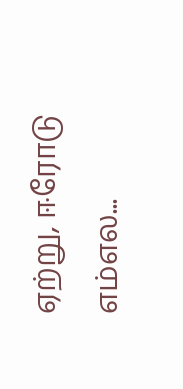ஏற்று, ஈரோடு எம்எல...